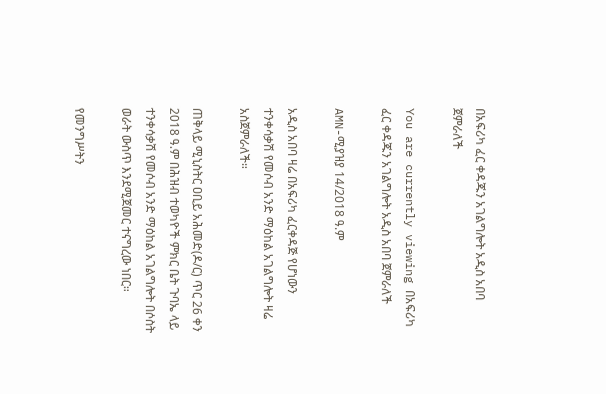በአፍሪካ ፈር ቀዳጁን አገልግሎት አዲስ አበባ ጀምራለች

You are currently viewing በአፍሪካ ፈር ቀዳጁን አገልግሎት አዲስ አበባ ጀምራለች

AMN-ሚያዝያ 14/2018 ዓ.ም

አዲስ አበባ ዛሬ በአፍሪካ ፈርቀዳጅ የሆነውን ተንቀሳቃሽ የመሶብ አንድ ማዕከል አገልግሎት ዛሬ አስጀምራለች።

ጠቅላይ ሚኒስትር ዐቢይ አሕመድ(ዶ/ር) ጥር 26 ቀን 2018 ዓ.ም በሕዝብ ተወካዮች ምክር ቤት ጉባኤ ላይ ተንቀሳቃሽ የመሶብ አንድ ማዕከል አገልግሎት በሶስት ወራት ውስጥ እንደሚጀመር ተናግረው ነበር።

የመንግሥትን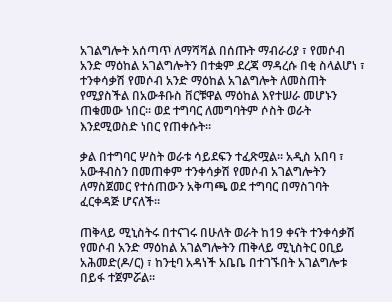አገልግሎት አሰጣጥ ለማሻሻል በሰጡት ማብራሪያ ፣ የመሶብ አንድ ማዕከል አገልግሎትን በተቋም ደረጃ ማዳረሱ በቂ ስላልሆነ ፣ ተንቀሳቃሽ የመሶብ አንድ ማዕከል አገልግሎት ለመስጠት የሚያስችል በአውቶቡስ ቨርቹዋል ማዕከል እየተሠራ መሆኑን ጠቁመው ነበር። ወደ ተግባር ለመግባትም ሶስት ወራት እንደሚወስድ ነበር የጠቀሱት።

ቃል በተግባር ሦስት ወራቱ ሳይደፍን ተፈጽሟል። አዲስ አበባ ፣ አውቶብስን በመጠቀም ተንቀሳቃሽ የመሶብ አገልግሎትን ለማስጀመር የተሰጠውን አቅጣጫ ወደ ተግባር በማስገባት ፈርቀዳጅ ሆናለች።

ጠቅላይ ሚኒስትሩ በተናገሩ በሁለት ወራት ከ19 ቀናት ተንቀሳቃሽ የመሶብ አንድ ማዕከል አገልግሎትን ጠቅላይ ሚኒስትር ዐቢይ አሕመድ(ዶ/ር) ፣ ከንቲባ አዳነች አቤቤ በተገኙበት አገልግሎቱ በይፋ ተጀምሯል።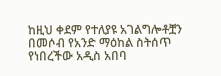ከዚህ ቀደም የተለያዩ አገልግሎቶቿን በመሶብ የአንድ ማዕከል ስትሰጥ የነበረችው አዲስ አበባ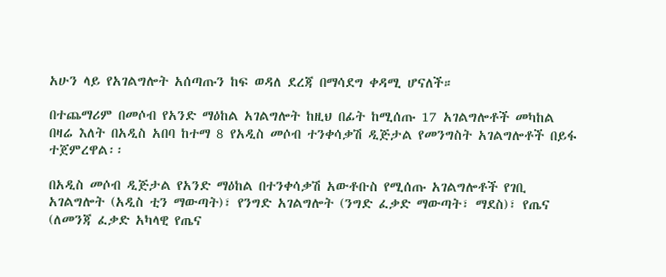አሁን ላይ የአገልግሎት አሰጣጡን ከፍ ወዳለ ደረጃ በማሳደግ ቀዳሚ ሆናለች።

በተጨማሪም በመሶብ የአንድ ማዕከል አገልግሎት ከዚህ በፊት ከሚሰጡ 17 አገልግሎቶች መካከል በዛሬ እለት በአዲስ አበባ ከተማ 8 የአዲስ መሶብ ተንቀሳቃሽ ዲጅታል የመንግስት አገልግሎቶች በይፋ ተጀምረዋል፡፡

በአዲስ መሶብ ዲጅታል የአንድ ማዕከል በተንቀሳቃሽ አውቶቡስ የሚሰጡ አገልግሎቶች የገቢ አገልግሎት (አዲስ ቲን ማውጣት)፣ የንግድ አገልግሎት (ንግድ ፈቃድ ማውጣት፣ ማደስ)፣ የጤና (ለመንጃ ፈቃድ አካላዊ የጤና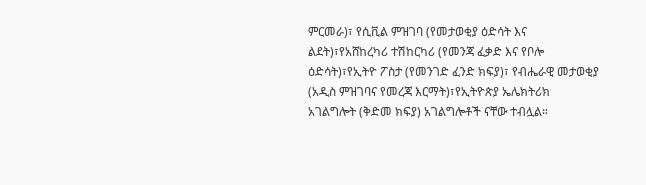ምርመራ)፣ የሲቪል ምዝገባ (የመታወቂያ ዕድሳት እና ልደት)፣የአሸከረካሪ ተሽከርካሪ (የመንጃ ፈቃድ እና የቦሎ ዕድሳት)፣የኢትዮ ፖስታ (የመንገድ ፈንድ ክፍያ)፣ የብሔራዊ መታወቂያ (አዲስ ምዝገባና የመረጃ እርማት)፣የኢትዮጵያ ኤሌክትሪክ አገልግሎት (ቅድመ ክፍያ) አገልግሎቶች ናቸው ተብሏል።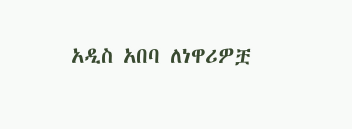አዲስ አበባ ለነዋሪዎቿ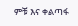ምቹ እና ቀልጣፋ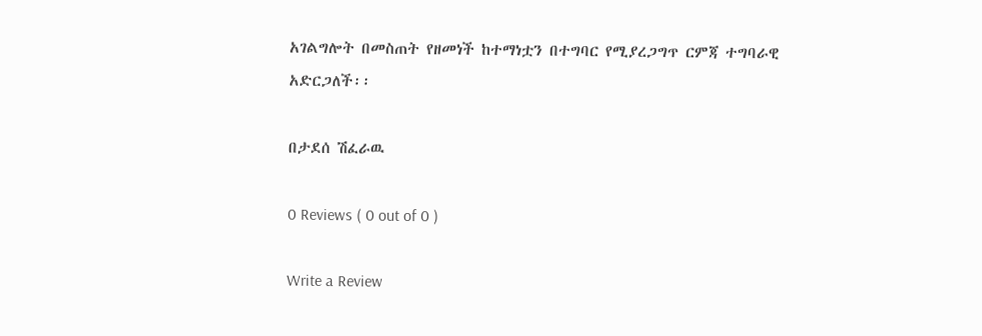አገልግሎት በመስጠት የዘመነች ከተማነቷን በተግባር የሚያረጋግጥ ርምጃ ተግባራዊ አድርጋለች፡፡

በታደሰ ሽፈራዉ

0 Reviews ( 0 out of 0 )

Write a Review